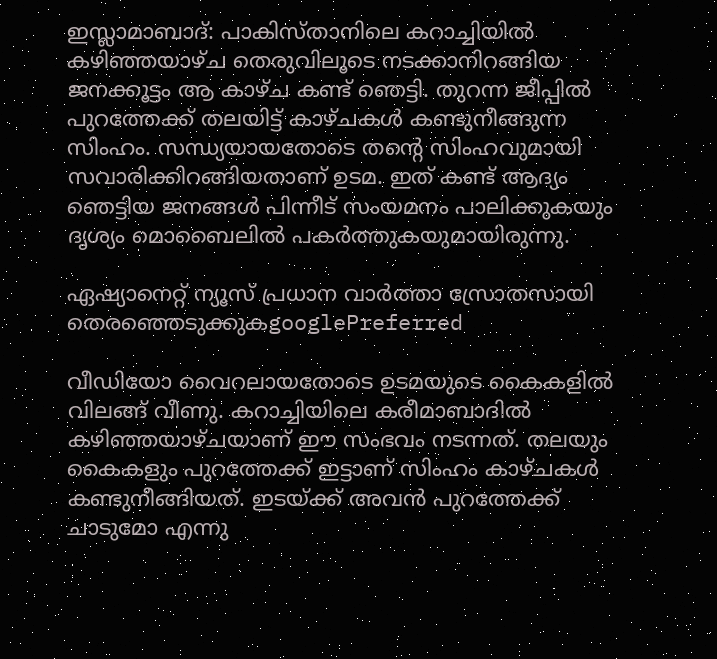ഇസ്ലാമാബാദ്: പാകിസ്താനിലെ കറാച്ചിയില്‍ കഴിഞ്ഞയാഴ്ച തെരുവിലൂടെ നടക്കാനിറങ്ങിയ ജനക്കൂട്ടം ആ കാഴ്ച കണ്ട് ഞെട്ടി. തുറന്ന ജീപ്പില്‍ പുറത്തേക്ക് തലയിട്ട് കാഴ്ചകള്‍ കണ്ടുനീങ്ങുന്ന സിംഹം. സന്ധ്യയായതോടെ തന്‍റെ സിംഹവുമായി സവാരിക്കിറങ്ങിയതാണ് ഉടമ. ഇത് കണ്ട് ആദ്യം ഞെട്ടിയ ജനങ്ങള്‍ പിന്നീട് സംയമനം പാലിക്കുകയും ദൃശ്യം മൊബൈലില്‍ പകര്‍ത്തുകയുമായിരുന്നു.

ഏഷ്യാനെറ്റ് ന്യൂസ് പ്രധാന വാർത്താ സ്രോതസായി തെരഞ്ഞെടുക്കുകgooglePreferred

വീഡിയോ വൈറലായതോടെ ഉടമയുടെ കൈകളില്‍ വിലങ്ങ് വീണു. കറാച്ചിയിലെ കരീമാബാദില്‍ കഴിഞ്ഞയാഴ്ചയാണ് ഈ സംഭവം നടന്നത്. തലയും കൈകളും പുറത്തേക്ക് ഇട്ടാണ് സിംഹം കാഴ്ചകള്‍ കണ്ടുനീങ്ങിയത്. ഇടയ്ക്ക് അവന്‍ പുറത്തേക്ക് ചാടുമോ എന്നു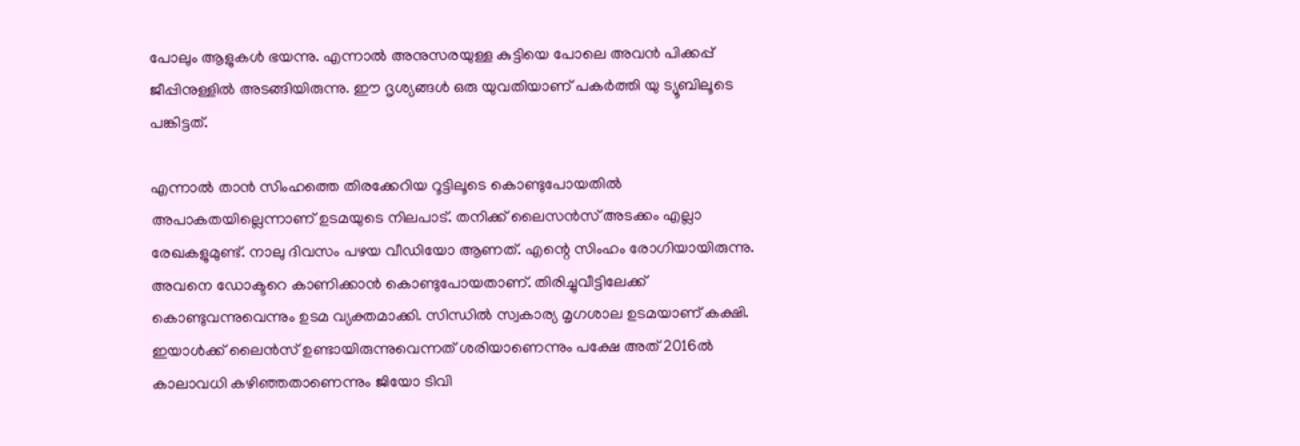പോലും ആളുകള്‍ ഭയന്നു. എന്നാല്‍ അനുസരയുള്ള കുട്ടിയെ പോലെ അവന്‍ പിക്കപ്പ് ജീപ്പിനുള്ളില്‍ അടങ്ങിയിരുന്നു. ഈ ദൃശ്യങ്ങള്‍ ഒരു യുവതിയാണ് പകര്‍ത്തി യു ട്യൂബിലൂടെ പങ്കിട്ടത്.

എന്നാല്‍ താന്‍ സിംഹത്തെ തിരക്കേറിയ റൂട്ടിലൂടെ കൊണ്ടുപോയതില്‍ അപാകതയില്ലെന്നാണ് ഉടമയുടെ നിലപാട്. തനിക്ക് ലൈസന്‍സ് അടക്കം എല്ലാ രേഖകളുമുണ്ട്. നാലു ദിവസം പഴയ വീഡിയോ ആണത്. എന്റെ സിംഹം രോഗിയായിരുന്നു. അവനെ ഡോക്ടറെ കാണിക്കാന്‍ കൊണ്ടുപോയതാണ്. തിരിച്ചുവീട്ടിലേക്ക് കൊണ്ടുവന്നുവെന്നും ഉടമ വ്യക്തമാക്കി. സിന്ധില്‍ സ്വകാര്യ മൃഗശാല ഉടമയാണ് കക്ഷി. ഇയാള്‍ക്ക് ലൈന്‍സ് ഉണ്ടായിരുന്നുവെന്നത് ശരിയാണെന്നും പക്ഷേ അത് 2016ല്‍ കാലാവധി കഴിഞ്ഞതാണെന്നും ജിയോ ടിവി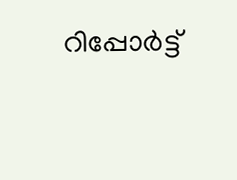റിപ്പോര്‍ട്ട്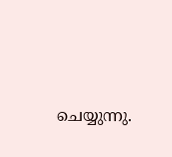ചെയ്യുന്നു.